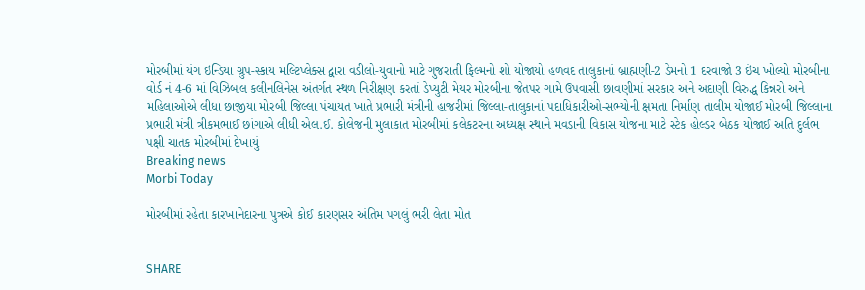મોરબીમાં યંગ ઇન્ડિયા ગ્રુપ-સ્કાય મલ્ટિપ્લેક્સ દ્વારા વડીલો-યુવાનો માટે ગુજરાતી ફિલ્મનો શો યોજાયો હળવદ તાલુકાનાં બ્રાહ્મણી-2 ડેમનો 1 દરવાજો 3 ઇંચ ખોલ્યો મોરબીના વોર્ડ નં 4-6 માં વિઝિબલ કલીનલિનેસ અંતર્ગત સ્થળ નિરીક્ષણ કરતાં ડેપ્યુટી મેયર મોરબીના જેતપર ગામે ઉપવાસી છાવણીમાં સરકાર અને અદાણી વિરુદ્ધ કિન્નરો અને મહિલાઓએ લીધા છાજીયા મોરબી જિલ્લા પંચાયત ખાતે પ્રભારી મંત્રીની હાજરીમાં જિલ્લા-તાલુકાનાં પદાધિકારીઓ-સભ્યોની ક્ષમતા નિર્માણ તાલીમ યોજાઈ મોરબી જિલ્લાના પ્રભારી મંત્રી ત્રીકમભાઈ છાંગાએ લીધી એલ.ઈ. કોલેજની મુલાકાત મોરબીમાં કલેકટરના અધ્યક્ષ સ્થાને મવડાની વિકાસ યોજના માટે સ્ટેક હોલ્ડર બેઠક યોજાઈ અતિ દુર્લભ પક્ષી ચાતક મોરબીમાં દેખાયું
Breaking news
Morbi Today

મોરબીમાં રહેતા કારખાનેદારના પુત્રએ કોઈ કારણસર અંતિમ પગલું ભરી લેતા મોત


SHARE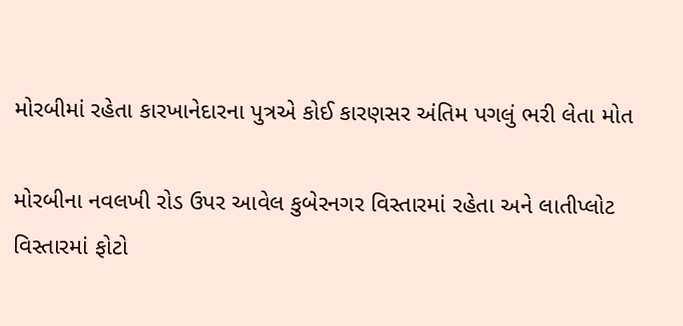મોરબીમાં રહેતા કારખાનેદારના પુત્રએ કોઈ કારણસર અંતિમ પગલું ભરી લેતા મોત

મોરબીના નવલખી રોડ ઉપર આવેલ કુબેરનગર વિસ્તારમાં રહેતા અને લાતીપ્લોટ વિસ્તારમાં ફોટો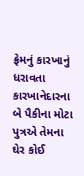ફ્રેમનું કારખાનું ધરાવતા કારખાનેદારના બે પૈકીના મોટા પુત્રએ તેમના ઘેર કોઈ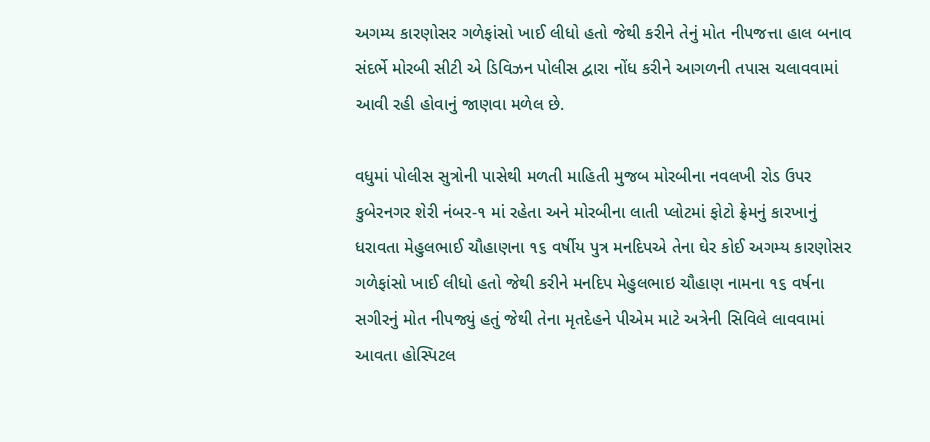અગમ્ય કારણોસર ગળેફાંસો ખાઈ લીધો હતો જેથી કરીને તેનું મોત નીપજત્તા હાલ બનાવ સંદર્ભે મોરબી સીટી એ ડિવિઝન પોલીસ દ્વારા નોંધ કરીને આગળની તપાસ ચલાવવામાં આવી રહી હોવાનું જાણવા મળેલ છે.

વધુમાં પોલીસ સુત્રોની પાસેથી મળતી માહિતી મુજબ મોરબીના નવલખી રોડ ઉપર કુબેરનગર શેરી નંબર-૧ માં રહેતા અને મોરબીના લાતી પ્લોટમાં ફોટો ફ્રેમનું કારખાનું ધરાવતા મેહુલભાઈ ચૌહાણના ૧૬ વર્ષીય પુત્ર મનદિપએ તેના ઘેર કોઈ અગમ્ય કારણોસર ગળેફાંસો ખાઈ લીધો હતો જેથી કરીને મનદિપ મેહુલભાઇ ચૌહાણ નામના ૧૬ વર્ષના સગીરનું મોત નીપજ્યું હતું જેથી તેના મૃતદેહને પીએમ માટે અત્રેની સિવિલે લાવવામાં આવતા હોસ્પિટલ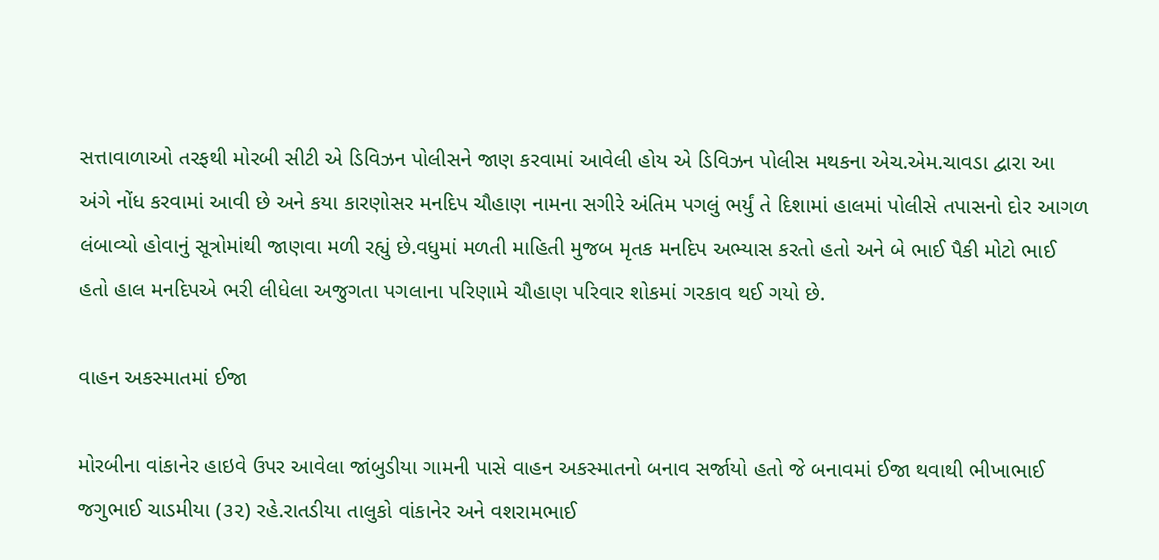સત્તાવાળાઓ તરફથી મોરબી સીટી એ ડિવિઝન પોલીસને જાણ કરવામાં આવેલી હોય એ ડિવિઝન પોલીસ મથકના એચ.એમ.ચાવડા દ્વારા આ અંગે નોંધ કરવામાં આવી છે અને કયા કારણોસર મનદિપ ચૌહાણ નામના સગીરે અંતિમ પગલું ભર્યું તે દિશામાં હાલમાં પોલીસે તપાસનો દોર આગળ લંબાવ્યો હોવાનું સૂત્રોમાંથી જાણવા મળી રહ્યું છે.વધુમાં મળતી માહિતી મુજબ મૃતક મનદિપ અભ્યાસ કરતો હતો અને બે ભાઈ પૈકી મોટો ભાઈ હતો હાલ મનદિપએ ભરી લીધેલા અજુગતા પગલાના પરિણામે ચૌહાણ પરિવાર શોકમાં ગરકાવ થઈ ગયો છે.

વાહન અકસ્માતમાં ઈજા

મોરબીના વાંકાનેર હાઇવે ઉપર આવેલા જાંબુડીયા ગામની પાસે વાહન અકસ્માતનો બનાવ સર્જાયો હતો જે બનાવમાં ઈજા થવાથી ભીખાભાઈ જગુભાઈ ચાડમીયા (૩૨) રહે.રાતડીયા તાલુકો વાંકાનેર અને વશરામભાઈ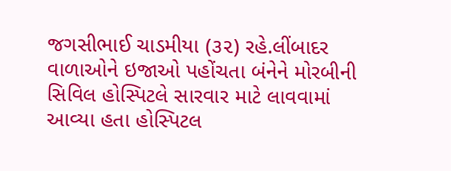જગસીભાઈ ચાડમીયા (૩૨) રહે.લીંબાદર વાળાઓને ઇજાઓ પહોંચતા બંનેને મોરબીની સિવિલ હોસ્પિટલે સારવાર માટે લાવવામાં આવ્યા હતા હોસ્પિટલ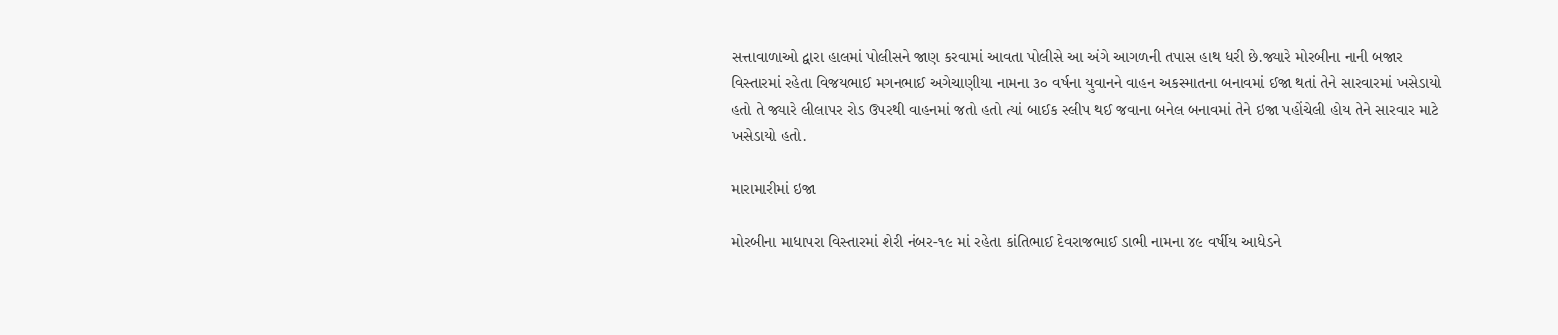સત્તાવાળાઓ દ્વારા હાલમાં પોલીસને જાણ કરવામાં આવતા પોલીસે આ અંગે આગળની તપાસ હાથ ધરી છે.જ્યારે મોરબીના નાની બજાર વિસ્તારમાં રહેતા વિજયભાઈ મગનભાઈ અગેચાણીયા નામના ૩૦ વર્ષના યુવાનને વાહન અકસ્માતના બનાવમાં ઈજા થતાં તેને સારવારમાં ખસેડાયો હતો તે જ્યારે લીલાપર રોડ ઉપરથી વાહનમાં જતો હતો ત્યાં બાઈક સ્લીપ થઈ જવાના બનેલ બનાવમાં તેને ઇજા પહોંચેલી હોય તેને સારવાર માટે ખસેડાયો હતો.

મારામારીમાં ઇજા

મોરબીના માધાપરા વિસ્તારમાં શેરી નંબર-૧૯ માં રહેતા કાંતિભાઈ દેવરાજભાઈ ડાભી નામના ૪૯ વર્ષીય આધેડને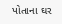પોતાના ઘર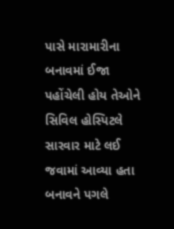પાસે મારામારીના બનાવમાં ઈજા પહોંચેલી હોય તેઓને સિવિલ હોસ્પિટલે સારવાર માટે લઈ જવામાં આવ્યા હતા બનાવને પગલે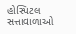હોસ્પિટલ સત્તાવાળાઓ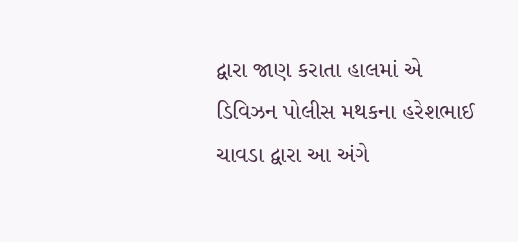દ્વારા જાણ કરાતા હાલમાં એ ડિવિઝન પોલીસ મથકના હરેશભાઈ ચાવડા દ્વારા આ અંગે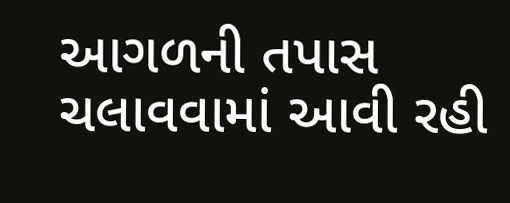આગળની તપાસ ચલાવવામાં આવી રહી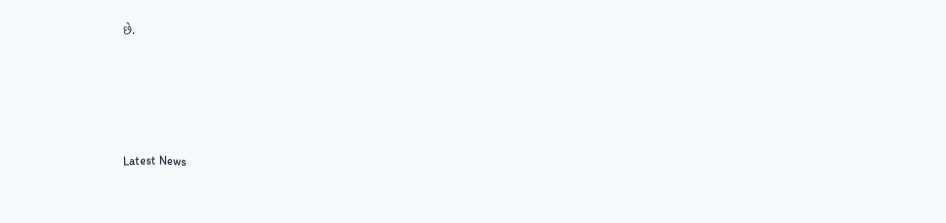છે.






Latest News